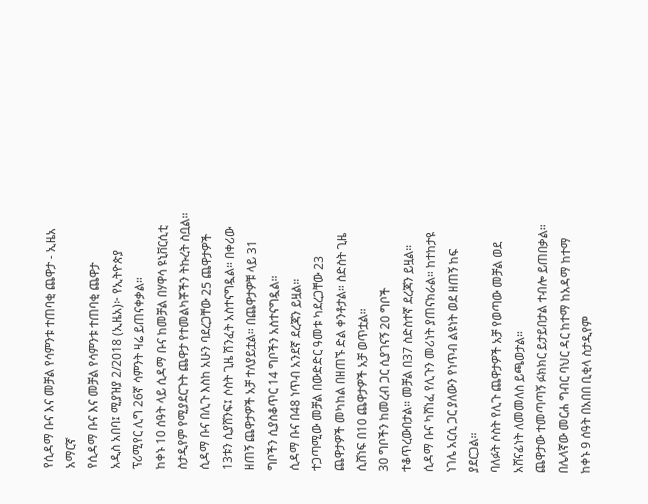የሲዳማ ቡና እና መቻል የሳምንቱ ተጠባቂ ጨዋታ - ኢዜአ አማርኛ
የሲዳማ ቡና እና መቻል የሳምንቱ ተጠባቂ ጨዋታ
አዲስ አበባ፤ ሚያዝያ 2/2018 (ኢዜአ)፦ የኢትዮጵያ ፕሪሚየር ሊግ 26ኛ ሳምንት ዛሬ ይጠናቀቃል።
ከቀኑ 10 ሰዓት ላይ ሲዳማ ቡና ከመቻል በሃዋሳ ዩኒቨርሲቲ ስታዲየም የሚያደርጉት ጨዋታ የተመልካቾችን ትኩረት ስቧል።
ሲዳማ ቡና በሊጉ እስከ አሁን ባደረጋቸው 25 ጨዋታዎች 13ቱን ሲያሸንፍ፤ ሶስት ጊዜ ሽንፈት አስተናግዷል። በቀሪው ዘጠኝ ጨዋታዎች አቻ ተለያይቷል። በጨዋታዎቹ ላይ 31 ግቦችን ሲያስቆጥር 14 ግቦችን አስተናግዷል።
ሲዳማ ቡና በ48 ነጥብ አንደኛ ደረጃን ይዟል።
ተጋጣሚው መቻል በውድድር ዓመቱ ካደረጋቸው 23 ጨዋታዎች መካከል በዘጠኙ ድል ቀንቶታል። ስድስት ጊዜ ሲሸነፍ በ10 ጨዋታዎች አቻ ወጥቷል።
30 ግቦችን ከመረብ ጋር ሲያገናኝ 20 ግቦች ተቆጥረውበታል። መቻል በ37 ስድስተኛ ደረጃን ይዟል።
ሲዳማ ቡና ካሸነፈ የሊጉን መሪነት ያጠናክራል። ከተከታዩ ነገሌ አርሲ ጋር ያለውን የነጥብ ልዩነት ወደ ዘጠኝ ከፍ ያደርጋል።
ባለፉት ሶስት የሊጉ ጨዋታዎች አቻ የወጣው መቻል ወደ አሸናፊነት ለመመለስ ይጫወታል።
ጨዋታው ተመጣጣኝ ፉክክር ይታይበታል ተብሎ ይጠበቃል።
በሌላኛው መርሐ ግብር ባህር ዳር ከተማ ከአዳማ ከተማ ከቀኑ 9 ሰዓት በአበበ ቢቂላ ስታዲየም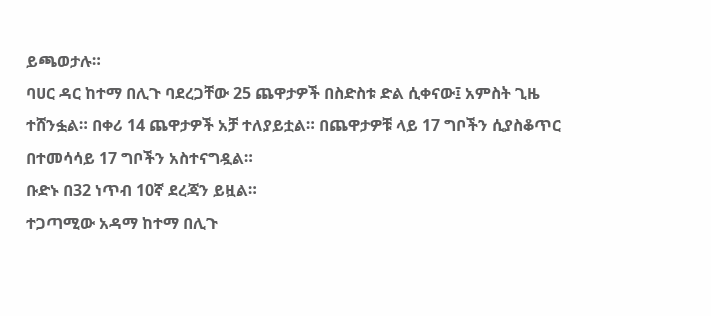ይጫወታሉ።
ባሀር ዳር ከተማ በሊጉ ባደረጋቸው 25 ጨዋታዎች በስድስቱ ድል ሲቀናው፤ አምስት ጊዜ ተሸንፏል። በቀሪ 14 ጨዋታዎች አቻ ተለያይቷል። በጨዋታዎቹ ላይ 17 ግቦችን ሲያስቆጥር በተመሳሳይ 17 ግቦችን አስተናግዷል።
ቡድኑ በ32 ነጥብ 10ኛ ደረጃን ይዟል።
ተጋጣሚው አዳማ ከተማ በሊጉ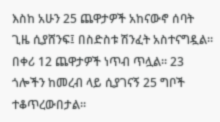እስከ አሁን 25 ጨዋታዎች አከናውኖ ሰባት ጊዜ ሲያሸንፍ፤ በስድስቱ ሽንፈት አስተናግዷል። በቀሪ 12 ጨዋታዎች ነጥብ ጥሏል። 23 ጎሎችን ከመረብ ላይ ሲያገናኝ 25 ግቦች ተቆጥረውበታል።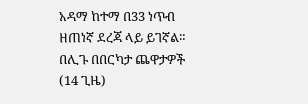አዳማ ከተማ በ33 ነጥብ ዘጠነኛ ደረጃ ላይ ይገኛል።
በሊጉ በበርካታ ጨዋታዎች (14 ጊዜ)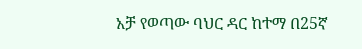አቻ የወጣው ባህር ዳር ከተማ በ25ኛ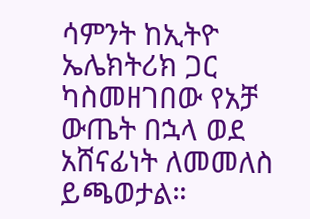ሳምንት ከኢትዮ ኤሌክትሪክ ጋር ካስመዘገበው የአቻ ውጤት በኋላ ወደ አሸናፊነት ለመመለስ ይጫወታል።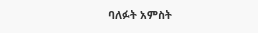ባለፉት አምስት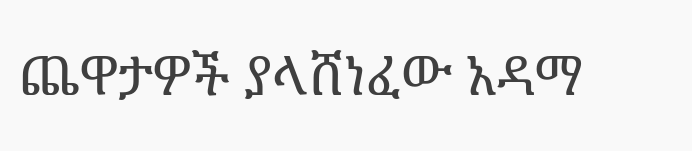ጨዋታዎች ያላሸነፈው አዳማ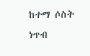ከተማ ሶስት ነጥብ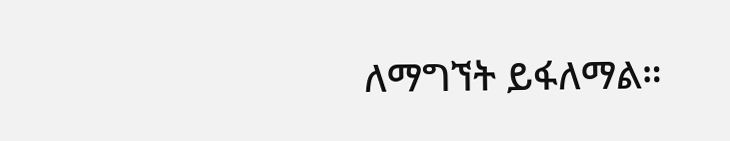ለማግኘት ይፋለማል።